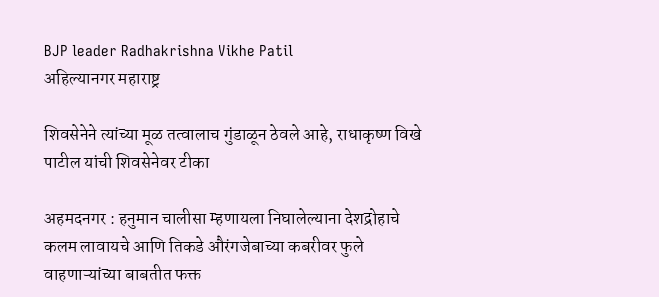BJP leader Radhakrishna Vikhe Patil
अहिल्यानगर महाराष्ट्र

शिवसेनेने त्यांच्या मूळ तत्वालाच गुंडाळून ठेवले आहे, राधाकृष्ण विखे पाटील यांची शिवसेनेवर टीका

अहमदनगर : हनुमान चालीसा म्हणायला निघालेल्याना देशद्रोहाचे कलम लावायचे आणि तिकडे औरंगजेबाच्या कबरीवर फुले वाहणाऱ्यांच्या बाबतीत फक्त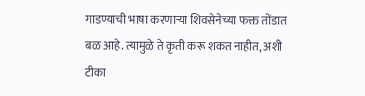गाडण्याची भाषा करणाऱ्या शिवसेनेच्या फक्त तोंडात बळ आहे. त्यामुळे ते कृती करू शकत नाहीत, अशी टीका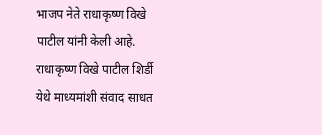भाजप नेते राधाकृष्ण विखे पाटील यांनी केली आहे. राधाकृष्ण विखे पाटील शिर्डी येथे माध्यमांशी संवाद साधत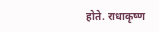होते. राधाकृष्ण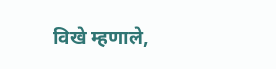विखे म्हणाले,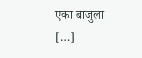एका बाजुला […]